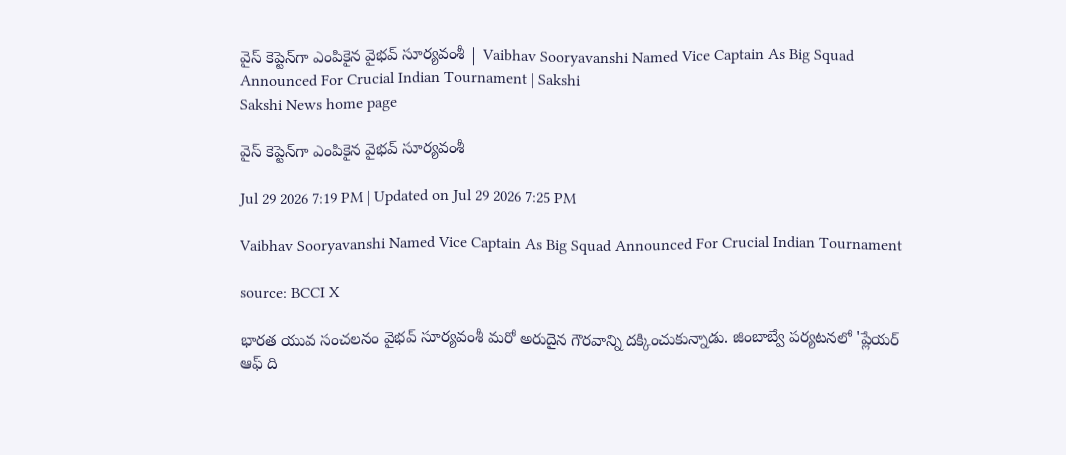వైస్‌ కెప్టెన్‌గా ఎంపికైన వైభవ్‌ సూర్యవంశీ | Vaibhav Sooryavanshi Named Vice Captain As Big Squad Announced For Crucial Indian Tournament | Sakshi
Sakshi News home page

వైస్‌ కెప్టెన్‌గా ఎంపికైన వైభవ్‌ సూర్యవంశీ

Jul 29 2026 7:19 PM | Updated on Jul 29 2026 7:25 PM

Vaibhav Sooryavanshi Named Vice Captain As Big Squad Announced For Crucial Indian Tournament

source: BCCI X

భారత యువ సంచలనం వైభవ్ సూర్యవంశీ మరో అరుదైన గౌరవాన్ని దక్కించుకున్నాడు. జింబాబ్వే పర్యటనలో 'ప్లేయర్ ఆఫ్ ది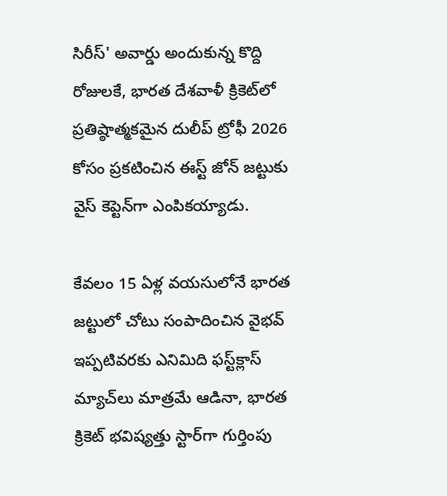సిరీస్' అవార్డు అందుకున్న కొద్ది రోజులకే, భారత దేశవాళీ క్రికెట్‌లో ప్రతిష్ఠాత్మకమైన దులీప్ ట్రోఫీ 2026 కోసం ప్రకటించిన ఈస్ట్ జోన్ జట్టుకు వైస్ కెప్టెన్‌గా ఎంపికయ్యాడు.

కేవలం 15 ఏళ్ల వయసులోనే భారత జట్టులో చోటు సంపాదించిన వైభవ్ ఇప్పటివరకు ఎనిమిది ఫస్ట్‌క్లాస్ మ్యాచ్‌లు మాత్రమే ఆడినా, భారత క్రికెట్ భవిష్యత్తు స్టార్‌గా గుర్తింపు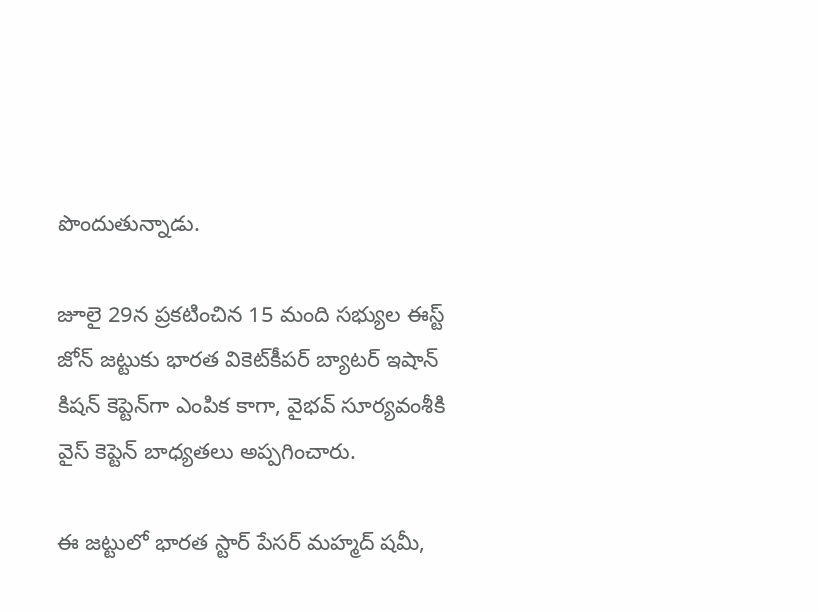పొందుతున్నాడు.

జూలై 29న ప్రకటించిన 15 మంది సభ్యుల ఈస్ట్ జోన్ జట్టుకు భారత వికెట్‌కీపర్ బ్యాటర్ ఇషాన్ కిషన్ కెప్టెన్‌గా ఎంపిక కాగా, వైభవ్ సూర్యవంశీకి వైస్ కెప్టెన్ బాధ్యతలు అప్పగించారు.

ఈ జట్టులో భారత స్టార్ పేసర్ మహ్మద్ షమీ,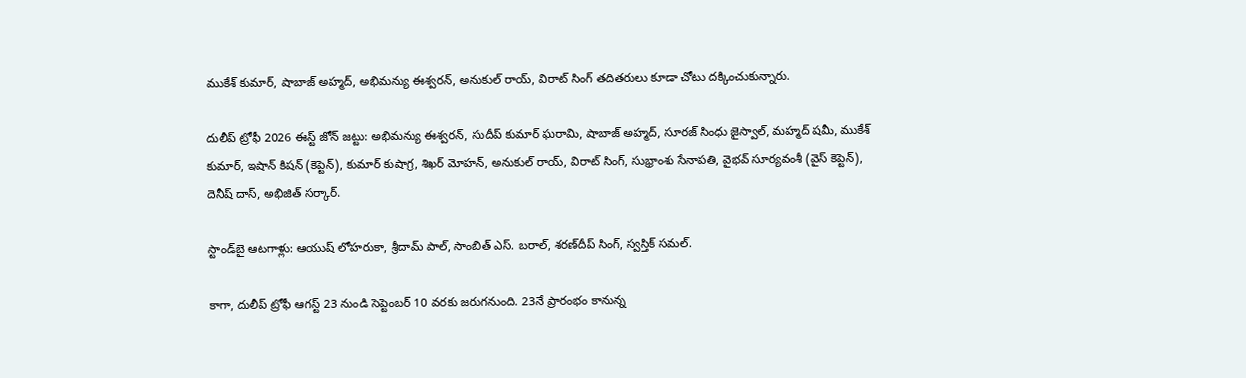ముకేశ్ కుమార్, షాబాజ్ అహ్మద్, అభిమన్యు ఈశ్వరన్, అనుకుల్ రాయ్, విరాట్ సింగ్ తదితరులు కూడా చోటు దక్కించుకున్నారు.

దులీప్ ట్రోఫీ 2026 ఈస్ట్ జోన్ జట్టు: అభిమన్యు ఈశ్వరన్, సుదీప్ కుమార్ ఘరామి, షాబాజ్ అహ్మద్, సూరజ్ సింధు జైస్వాల్, మహ్మద్ షమీ, ముకేశ్ కుమార్, ఇషాన్ కిషన్ (కెప్టెన్), కుమార్ కుషాగ్ర, శిఖర్ మోహన్, అనుకుల్ రాయ్, విరాట్ సింగ్, సుభ్రాంశు సేనాపతి, వైభవ్ సూర్యవంశీ (వైస్ కెప్టెన్), దెనీష్ దాస్, అభిజిత్ సర్కార్.

స్టాండ్‌బై ఆటగాళ్లు: ఆయుష్ లోహరుకా, శ్రీదామ్ పాల్, సాంబిత్ ఎస్. బరాల్, శరణ్‌దీప్ సింగ్, స్వస్తిక్ సమల్.

కాగా, దులీప్‌ ట్రోఫీ ఆగస్ట్‌ 23 నుండి సెప్టెంబర్‌ 10 వరకు జరుగనుంది. 23నే ప్రారంభం కానున్న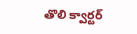తొలి క్వార్టర్‌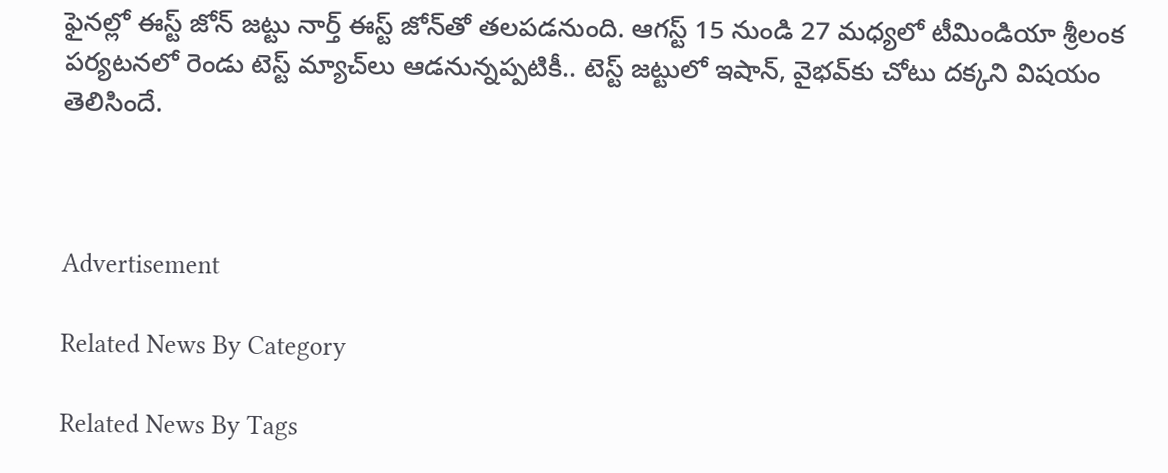ఫైనల్లో ఈస్ట్‌ జోన్‌ జట్టు నార్త్‌ ఈస్ట్‌ జోన్‌తో తలపడనుంది. ఆగస్ట్‌ 15 నుండి 27 మధ్యలో టీమిండియా శ్రీలంక పర్యటనలో రెండు టెస్ట్‌ మ్యాచ్‌లు ఆడనున్నప్పటికీ.. టెస్ట్‌ జట్టులో ఇషాన్‌, వైభవ్‌కు చోటు దక్కని విషయం తెలిసిందే.



Advertisement

Related News By Category

Related News By Tags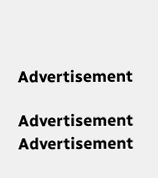Advertisement

Advertisement
Advertisement